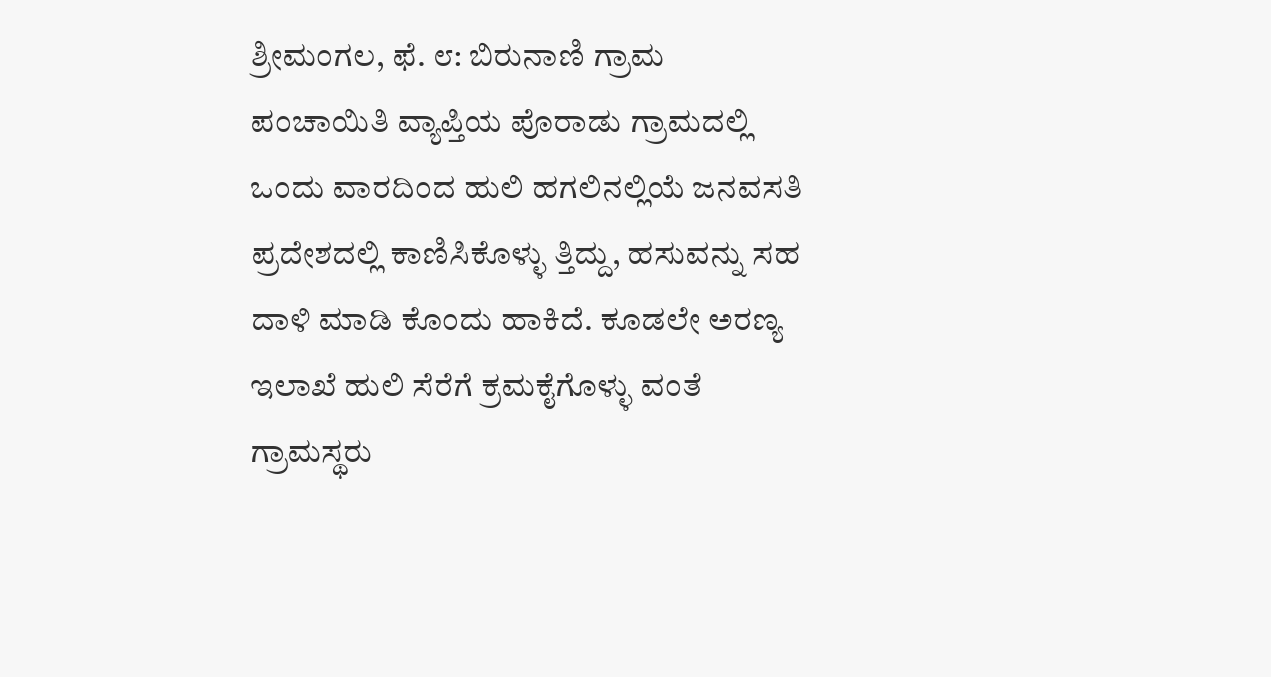ಶ್ರೀಮಂಗಲ, ಫೆ. ೮: ಬಿರುನಾಣಿ ಗ್ರಾಮ ಪಂಚಾಯಿತಿ ವ್ಯಾಪ್ತಿಯ ಪೊರಾಡು ಗ್ರಾಮದಲ್ಲಿ ಒಂದು ವಾರದಿಂದ ಹುಲಿ ಹಗಲಿನಲ್ಲಿಯೆ ಜನವಸತಿ ಪ್ರದೇಶದಲ್ಲಿ ಕಾಣಿಸಿಕೊಳ್ಳು ತ್ತಿದ್ದು, ಹಸುವನ್ನು ಸಹ ದಾಳಿ ಮಾಡಿ ಕೊಂದು ಹಾಕಿದೆ. ಕೂಡಲೇ ಅರಣ್ಯ ಇಲಾಖೆ ಹುಲಿ ಸೆರೆಗೆ ಕ್ರಮಕೈಗೊಳ್ಳು ವಂತೆ ಗ್ರಾಮಸ್ಥರು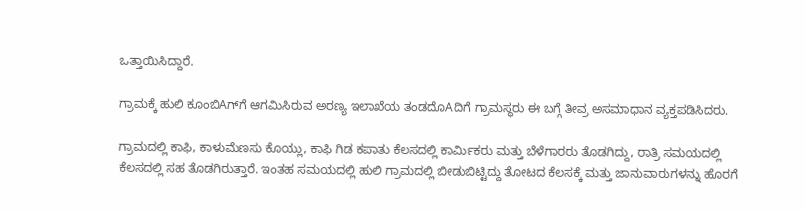ಒತ್ತಾಯಿಸಿದ್ದಾರೆ.

ಗ್ರಾಮಕ್ಕೆ ಹುಲಿ ಕೂಂಬಿAಗ್‌ಗೆ ಆಗಮಿಸಿರುವ ಅರಣ್ಯ ಇಲಾಖೆಯ ತಂಡದೊAದಿಗೆ ಗ್ರಾಮಸ್ಥರು ಈ ಬಗ್ಗೆ ತೀವ್ರ ಅಸಮಾಧಾನ ವ್ಯಕ್ತಪಡಿಸಿದರು.

ಗ್ರಾಮದಲ್ಲಿ ಕಾಫಿ, ಕಾಳುಮೆಣಸು ಕೊಯ್ಲು, ಕಾಫಿ ಗಿಡ ಕಪಾತು ಕೆಲಸದಲ್ಲಿ ಕಾರ್ಮಿಕರು ಮತ್ತು ಬೆಳೆಗಾರರು ತೊಡಗಿದ್ದು, ರಾತ್ರಿ ಸಮಯದಲ್ಲಿ ಕೆಲಸದಲ್ಲಿ ಸಹ ತೊಡಗಿರುತ್ತಾರೆ. ಇಂತಹ ಸಮಯದಲ್ಲಿ ಹುಲಿ ಗ್ರಾಮದಲ್ಲಿ ಬೀಡುಬಿಟ್ಟಿದ್ದು ತೋಟದ ಕೆಲಸಕ್ಕೆ ಮತ್ತು ಜಾನುವಾರುಗಳನ್ನು ಹೊರಗೆ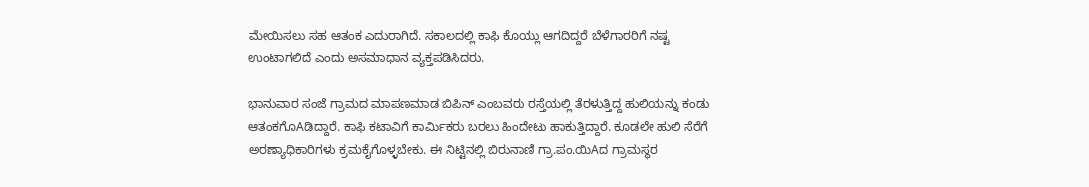ಮೇಯಿಸಲು ಸಹ ಆತಂಕ ಎದುರಾಗಿದೆ. ಸಕಾಲದಲ್ಲಿ ಕಾಫಿ ಕೊಯ್ಲು ಆಗದಿದ್ದರೆ ಬೆಳೆಗಾರರಿಗೆ ನಷ್ಟ ಉಂಟಾಗಲಿದೆ ಎಂದು ಅಸಮಾಧಾನ ವ್ಯಕ್ತಪಡಿಸಿದರು.

ಭಾನುವಾರ ಸಂಜೆ ಗ್ರಾಮದ ಮಾಪಣಮಾಡ ಬಿಪಿನ್ ಎಂಬವರು ರಸ್ತೆಯಲ್ಲಿ ತೆರಳುತ್ತಿದ್ದ ಹುಲಿಯನ್ನು ಕಂಡು ಆತಂಕಗೊAಡಿದ್ದಾರೆ. ಕಾಫಿ ಕಟಾವಿಗೆ ಕಾರ್ಮಿಕರು ಬರಲು ಹಿಂದೇಟು ಹಾಕುತ್ತಿದ್ದಾರೆ. ಕೂಡಲೇ ಹುಲಿ ಸೆರೆಗೆ ಅರಣ್ಯಾಧಿಕಾರಿಗಳು ಕ್ರಮಕೈಗೊಳ್ಳಬೇಕು. ಈ ನಿಟ್ಟಿನಲ್ಲಿ ಬಿರುನಾಣಿ ಗ್ರಾ.ಪಂ.ಯಿAದ ಗ್ರಾಮಸ್ಥರ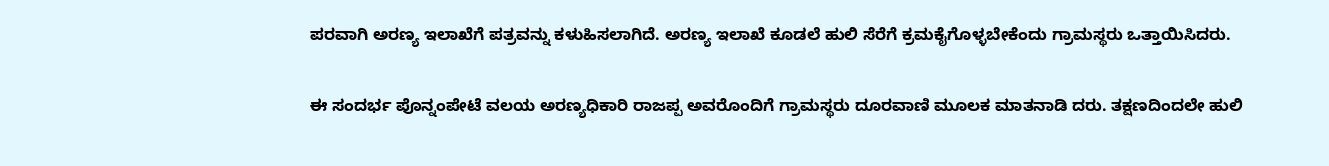ಪರವಾಗಿ ಅರಣ್ಯ ಇಲಾಖೆಗೆ ಪತ್ರವನ್ನು ಕಳುಹಿಸಲಾಗಿದೆ. ಅರಣ್ಯ ಇಲಾಖೆ ಕೂಡಲೆ ಹುಲಿ ಸೆರೆಗೆ ಕ್ರಮಕೈಗೊಳ್ಳಬೇಕೆಂದು ಗ್ರಾಮಸ್ಥರು ಒತ್ತಾಯಿಸಿದರು.

ಈ ಸಂದರ್ಭ ಪೊನ್ನಂಪೇಟೆ ವಲಯ ಅರಣ್ಯಧಿಕಾರಿ ರಾಜಪ್ಪ ಅವರೊಂದಿಗೆ ಗ್ರಾಮಸ್ಥರು ದೂರವಾಣಿ ಮೂಲಕ ಮಾತನಾಡಿ ದರು. ತಕ್ಷಣದಿಂದಲೇ ಹುಲಿ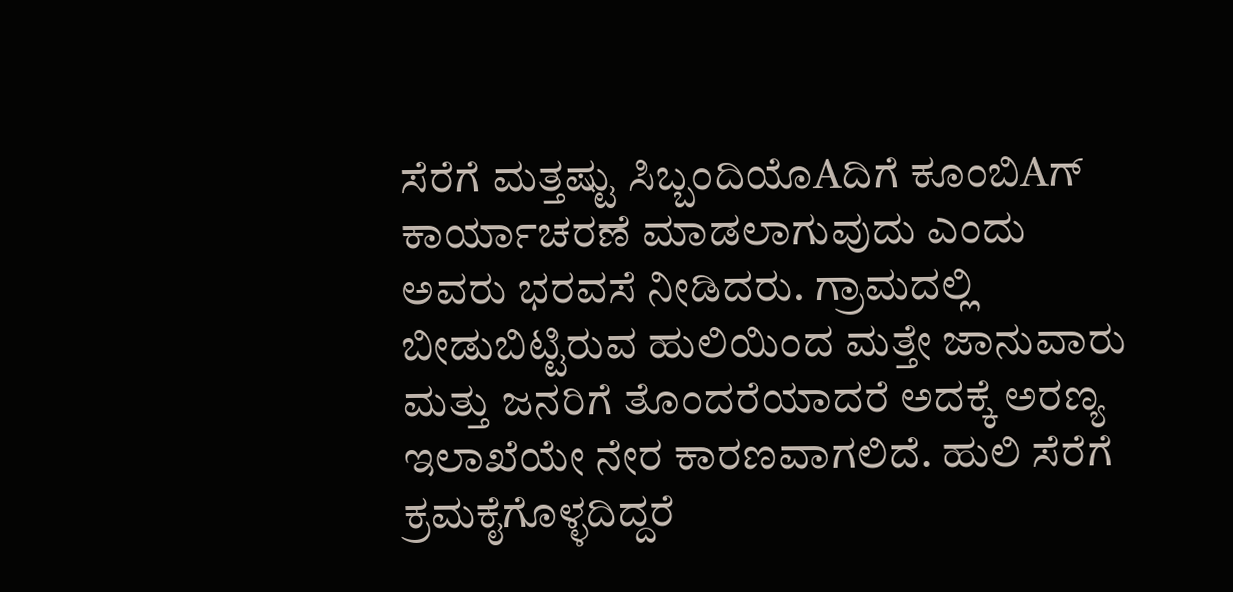ಸೆರೆಗೆ ಮತ್ತಷ್ಟು ಸಿಬ್ಬಂದಿಯೊAದಿಗೆ ಕೂಂಬಿAಗ್ ಕಾರ್ಯಾಚರಣೆ ಮಾಡಲಾಗುವುದು ಎಂದು ಅವರು ಭರವಸೆ ನೀಡಿದರು. ಗ್ರಾಮದಲ್ಲಿ ಬೀಡುಬಿಟ್ಟಿರುವ ಹುಲಿಯಿಂದ ಮತ್ತೇ ಜಾನುವಾರು ಮತ್ತು ಜನರಿಗೆ ತೊಂದರೆಯಾದರೆ ಅದಕ್ಕೆ ಅರಣ್ಯ ಇಲಾಖೆಯೇ ನೇರ ಕಾರಣವಾಗಲಿದೆ. ಹುಲಿ ಸೆರೆಗೆ ಕ್ರಮಕೈಗೊಳ್ಳದಿದ್ದರೆ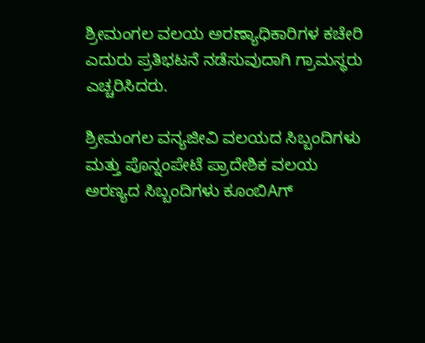ಶ್ರೀಮಂಗಲ ವಲಯ ಅರಣ್ಯಾಧಿಕಾರಿಗಳ ಕಚೇರಿ ಎದುರು ಪ್ರತಿಭಟನೆ ನಡೆಸುವುದಾಗಿ ಗ್ರಾಮಸ್ಥರು ಎಚ್ಚರಿಸಿದರು.

ಶ್ರೀಮಂಗಲ ವನ್ಯಜೀವಿ ವಲಯದ ಸಿಬ್ಬಂದಿಗಳು ಮತ್ತು ಪೊನ್ನಂಪೇಟೆ ಪ್ರಾದೇಶಿಕ ವಲಯ ಅರಣ್ಯದ ಸಿಬ್ಬಂದಿಗಳು ಕೂಂಬಿAಗ್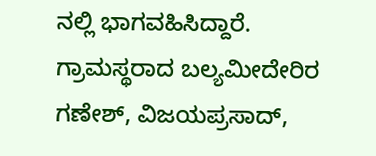ನಲ್ಲಿ ಭಾಗವಹಿಸಿದ್ದಾರೆ. ಗ್ರಾಮಸ್ಥರಾದ ಬಲ್ಯಮೀದೇರಿರ ಗಣೇಶ್, ವಿಜಯಪ್ರಸಾದ್,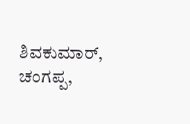ಶಿವಕುಮಾರ್, ಚಂಗಪ್ಪ,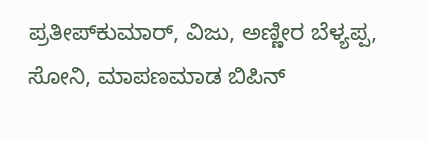ಪ್ರತೀಪ್‌ಕುಮಾರ್, ವಿಜು, ಅಣ್ಣೀರ ಬೆಳ್ಯಪ್ಪ, ಸೋನಿ, ಮಾಪಣಮಾಡ ಬಿಪಿನ್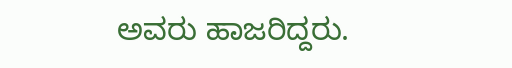ಅವರು ಹಾಜರಿದ್ದರು.